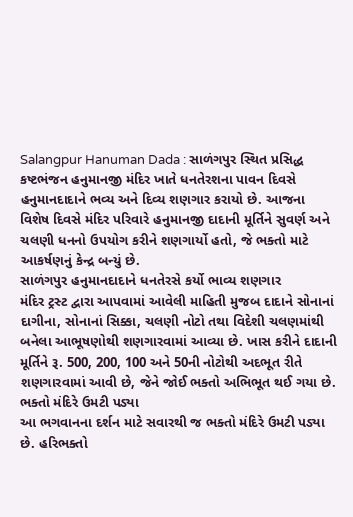Salangpur Hanuman Dada : સાળંગપુર સ્થિત પ્રસિદ્ધ કષ્ટભંજન હનુમાનજી મંદિર ખાતે ધનતેરશના પાવન દિવસે હનુમાનદાદાને ભવ્ય અને દિવ્ય શણગાર કરાયો છે. આજના વિશેષ દિવસે મંદિર પરિવારે હનુમાનજી દાદાની મૂર્તિને સુવર્ણ અને ચલણી ધનનો ઉપયોગ કરીને શણગાર્યો હતો, જે ભક્તો માટે આકર્ષણનું કેન્દ્ર બન્યું છે.
સાળંગપુર હનુમાનદાદાને ધનતેરસે કર્યો ભાવ્ય શણગાર
મંદિર ટ્રસ્ટ દ્વારા આપવામાં આવેલી માહિતી મુજબ દાદાને સોનાનાં દાગીના, સોનાનાં સિક્કા, ચલણી નોટો તથા વિદેશી ચલણમાંથી બનેલા આભૂષણોથી શણગારવામાં આવ્યા છે. ખાસ કરીને દાદાની મૂર્તિને રૂ. 500, 200, 100 અને 50ની નોટોથી અદભૂત રીતે શણગારવામાં આવી છે, જેને જોઈ ભક્તો અભિભૂત થઈ ગયા છે.
ભક્તો મંદિરે ઉમટી પડ્યા
આ ભગવાનના દર્શન માટે સવારથી જ ભક્તો મંદિરે ઉમટી પડ્યા છે. હરિભક્તો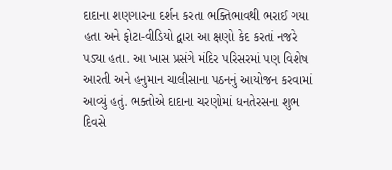દાદાના શણગારના દર્શન કરતા ભક્તિભાવથી ભરાઈ ગયા હતા અને ફોટા-વીડિયો દ્વારા આ ક્ષણો કેદ કરતાં નજરે પડ્યા હતા. આ ખાસ પ્રસંગે મંદિર પરિસરમાં પણ વિશેષ આરતી અને હનુમાન ચાલીસાના પઠનનું આયોજન કરવામાં આવ્યું હતું. ભક્તોએ દાદાના ચરણોમાં ધનતેરસના શુભ દિવસે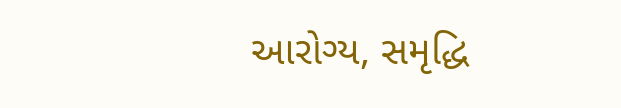આરોગ્ય, સમૃદ્ધિ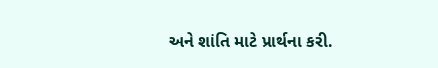અને શાંતિ માટે પ્રાર્થના કરી.